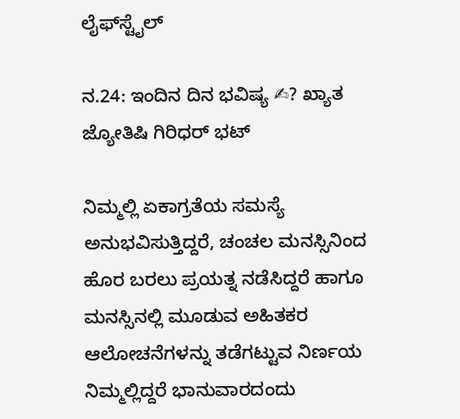ಲೈಫ್‍ಸ್ಟೈಲ್

ನ.24: ಇಂದಿನ ದಿನ ಭವಿಷ್ಯ ✍? ಖ್ಯಾತ ಜ್ಯೋತಿಷಿ ಗಿರಿಧರ್ ಭಟ್

ನಿಮ್ಮಲ್ಲಿ ಏಕಾಗ್ರತೆಯ ಸಮಸ್ಯೆ ಅನುಭವಿಸುತ್ತಿದ್ದರೆ, ಚಂಚಲ ಮನಸ್ಸಿನಿಂದ ಹೊರ ಬರಲು ಪ್ರಯತ್ನ ನಡೆಸಿದ್ದರೆ ಹಾಗೂ ಮನಸ್ಸಿನಲ್ಲಿ ಮೂಡುವ ಅಹಿತಕರ ಆಲೋಚನೆಗಳನ್ನು ತಡೆಗಟ್ಟುವ ನಿರ್ಣಯ ನಿಮ್ಮಲ್ಲಿದ್ದರೆ ಭಾನುವಾರದಂದು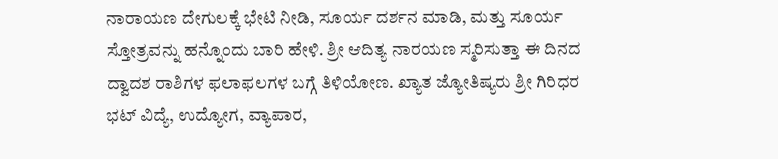ನಾರಾಯಣ ದೇಗುಲಕ್ಕೆ ಭೇಟಿ ನೀಡಿ, ಸೂರ್ಯ ದರ್ಶನ ಮಾಡಿ, ಮತ್ತು ಸೂರ್ಯ ಸ್ತೋತ್ರವನ್ನು ಹನ್ನೊಂದು ಬಾರಿ ಹೇಳಿ. ಶ್ರೀ ಆದಿತ್ಯ ನಾರಯಣ ಸ್ಮರಿಸುತ್ತಾ ಈ ದಿನದ ದ್ವಾದಶ ರಾಶಿಗಳ ಫಲಾಫಲಗಳ ಬಗ್ಗೆ ತಿಳಿಯೋಣ. ಖ್ಯಾತ ಜ್ಯೋತಿಷ್ಯರು ಶ್ರೀ ಗಿರಿಧರ ಭಟ್ ವಿದ್ಯೆ, ಉದ್ಯೋಗ, ವ್ಯಾಪಾರ,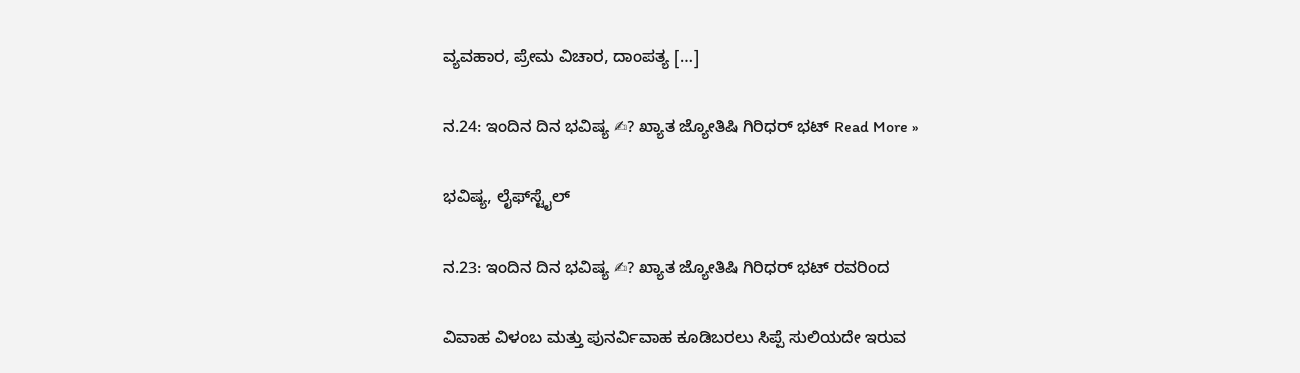ವ್ಯವಹಾರ, ಪ್ರೇಮ ವಿಚಾರ, ದಾಂಪತ್ಯ […]

ನ.24: ಇಂದಿನ ದಿನ ಭವಿಷ್ಯ ✍? ಖ್ಯಾತ ಜ್ಯೋತಿಷಿ ಗಿರಿಧರ್ ಭಟ್ Read More »

ಭವಿಷ್ಯ, ಲೈಫ್‍ಸ್ಟೈಲ್

ನ.23: ಇಂದಿನ ದಿನ ಭವಿಷ್ಯ ✍? ಖ್ಯಾತ ಜ್ಯೋತಿಷಿ ಗಿರಿಧರ್ ಭಟ್ ರವರಿಂದ

ವಿವಾಹ ವಿಳಂಬ ಮತ್ತು ಪುನರ್ವಿವಾಹ ಕೂಡಿಬರಲು ಸಿಪ್ಪೆ ಸುಲಿಯದೇ ಇರುವ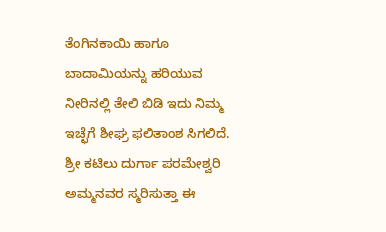ತೆಂಗಿನಕಾಯಿ ಹಾಗೂ ಬಾದಾಮಿಯನ್ನು ಹರಿಯುವ ನೀರಿನಲ್ಲಿ ತೇಲಿ ಬಿಡಿ ಇದು ನಿಮ್ಮ ಇಚ್ಛೆಗೆ ಶೀಘ್ರ ಫಲಿತಾಂಶ ಸಿಗಲಿದೆ. ಶ್ರೀ ಕಟಿಲು ದುರ್ಗಾ ಪರಮೇಶ್ವರಿ ಅಮ್ಮನವರ ಸ್ಮರಿಸುತ್ತಾ ಈ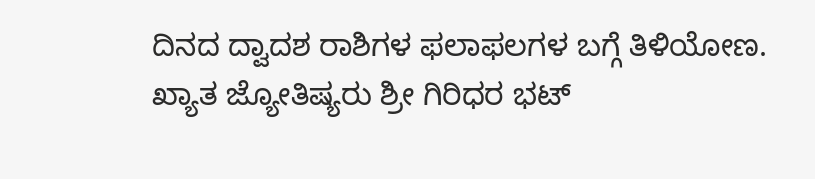ದಿನದ ದ್ವಾದಶ ರಾಶಿಗಳ ಫಲಾಫಲಗಳ ಬಗ್ಗೆ ತಿಳಿಯೋಣ. ಖ್ಯಾತ ಜ್ಯೋತಿಷ್ಯರು ಶ್ರೀ ಗಿರಿಧರ ಭಟ್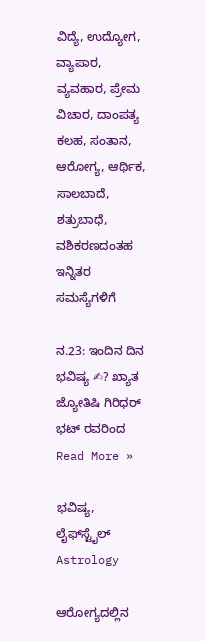ವಿದ್ಯೆ, ಉದ್ಯೋಗ, ವ್ಯಾಪಾರ, ವ್ಯವಹಾರ, ಪ್ರೇಮ ವಿಚಾರ, ದಾಂಪತ್ಯ ಕಲಹ, ಸಂತಾನ, ಆರೋಗ್ಯ, ಆರ್ಥಿಕ, ಸಾಲಬಾದೆ, ಶತ್ರುಬಾಧೆ, ವಶಿಕರಣದಂತಹ ಇನ್ನಿತರ ಸಮಸ್ಯೆಗಳಿಗೆ

ನ.23: ಇಂದಿನ ದಿನ ಭವಿಷ್ಯ ✍? ಖ್ಯಾತ ಜ್ಯೋತಿಷಿ ಗಿರಿಧರ್ ಭಟ್ ರವರಿಂದ Read More »

ಭವಿಷ್ಯ, ಲೈಫ್‍ಸ್ಟೈಲ್
Astrology

ಆರೋಗ್ಯದಲ್ಲಿನ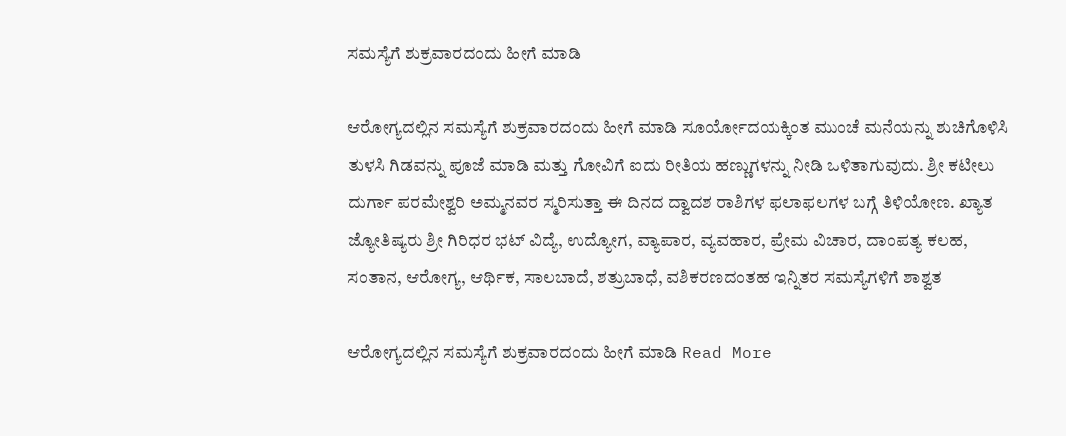ಸಮಸ್ಯೆಗೆ ಶುಕ್ರವಾರದಂದು ಹೀಗೆ ಮಾಡಿ

ಆರೋಗ್ಯದಲ್ಲಿನ ಸಮಸ್ಯೆಗೆ ಶುಕ್ರವಾರದಂದು ಹೀಗೆ ಮಾಡಿ ಸೂರ್ಯೋದಯಕ್ಕಿಂತ ಮುಂಚೆ ಮನೆಯನ್ನು ಶುಚಿಗೊಳಿಸಿ ತುಳಸಿ ಗಿಡವನ್ನು ಪೂಜೆ ಮಾಡಿ ಮತ್ತು ಗೋವಿಗೆ ಐದು ರೀತಿಯ ಹಣ್ಣುಗಳನ್ನು ನೀಡಿ ಒಳಿತಾಗುವುದು. ಶ್ರೀ ಕಟೀಲು ದುರ್ಗಾ ಪರಮೇಶ್ವರಿ ಅಮ್ಮನವರ ಸ್ಮರಿಸುತ್ತಾ ಈ ದಿನದ ದ್ವಾದಶ ರಾಶಿಗಳ ಫಲಾಫಲಗಳ ಬಗ್ಗೆ ತಿಳಿಯೋಣ. ಖ್ಯಾತ ಜ್ಯೋತಿಷ್ಯರು ಶ್ರೀ ಗಿರಿಧರ ಭಟ್ ವಿದ್ಯೆ, ಉದ್ಯೋಗ, ವ್ಯಾಪಾರ, ವ್ಯವಹಾರ, ಪ್ರೇಮ ವಿಚಾರ, ದಾಂಪತ್ಯ ಕಲಹ, ಸಂತಾನ, ಆರೋಗ್ಯ, ಆರ್ಥಿಕ, ಸಾಲಬಾದೆ, ಶತ್ರುಬಾಧೆ, ವಶಿಕರಣದಂತಹ ಇನ್ನಿತರ ಸಮಸ್ಯೆಗಳಿಗೆ ಶಾಶ್ವತ

ಆರೋಗ್ಯದಲ್ಲಿನ ಸಮಸ್ಯೆಗೆ ಶುಕ್ರವಾರದಂದು ಹೀಗೆ ಮಾಡಿ Read More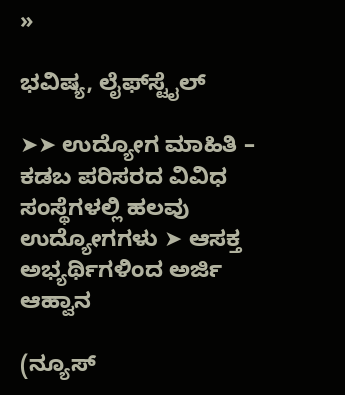»

ಭವಿಷ್ಯ, ಲೈಫ್‍ಸ್ಟೈಲ್

➤➤ ಉದ್ಯೋಗ ಮಾಹಿತಿ – ಕಡಬ ಪರಿಸರದ ವಿವಿಧ ಸಂಸ್ಥೆಗಳಲ್ಲಿ ಹಲವು ಉದ್ಯೋಗಗಳು ➤ ಆಸಕ್ತ ಅಭ್ಯರ್ಥಿಗಳಿಂದ ಅರ್ಜಿ ಆಹ್ವಾನ

(ನ್ಯೂಸ್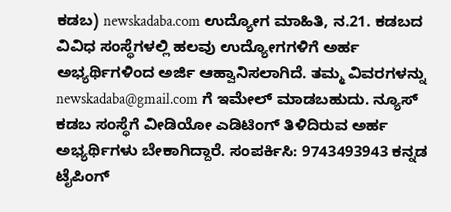ಕಡಬ) newskadaba.com ಉದ್ಯೋಗ ಮಾಹಿತಿ, ನ.21. ಕಡಬದ ವಿವಿಧ ಸಂಸ್ಥೆಗಳಲ್ಲಿ ಹಲವು ಉದ್ಯೋಗಗಳಿಗೆ ಅರ್ಹ ಅಭ್ಯರ್ಥಿಗಳಿಂದ ಅರ್ಜಿ ಆಹ್ವಾನಿಸಲಾಗಿದೆ. ತಮ್ಮ ವಿವರಗಳನ್ನು newskadaba@gmail.com ಗೆ ಇಮೇಲ್‌ ಮಾಡಬಹುದು. ನ್ಯೂಸ್ ಕಡಬ ಸಂಸ್ಥೆಗೆ ವೀಡಿಯೋ ಎಡಿಟಿಂಗ್ ತಿಳಿದಿರುವ ಅರ್ಹ ಅಭ್ಯರ್ಥಿಗಳು ಬೇಕಾಗಿದ್ದಾರೆ. ಸಂಪರ್ಕಿಸಿ: 9743493943 ಕನ್ನಡ ಟೈಪಿಂಗ್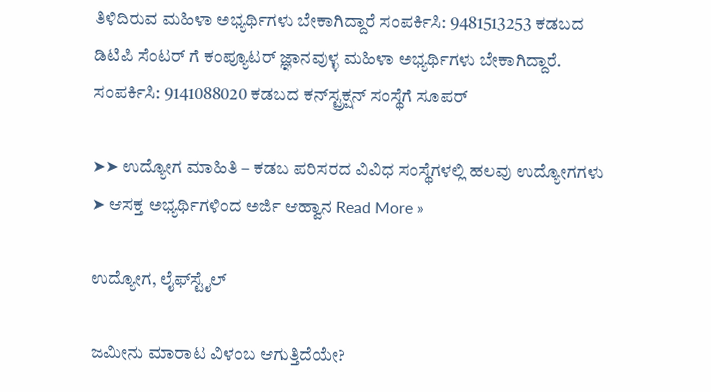ತಿಳಿದಿರುವ ಮಹಿಳಾ ಅಭ್ಯರ್ಥಿಗಳು ಬೇಕಾಗಿದ್ದಾರೆ ಸಂಪರ್ಕಿಸಿ: 9481513253 ಕಡಬದ ಡಿಟಿಪಿ ಸೆಂಟರ್ ಗೆ ಕಂಪ್ಯೂಟರ್ ಜ್ಞಾನವುಳ್ಳ ಮಹಿಳಾ ಅಭ್ಯರ್ಥಿಗಳು ಬೇಕಾಗಿದ್ದಾರೆ. ಸಂಪರ್ಕಿಸಿ: 9141088020 ಕಡಬದ ಕನ್‌ಸ್ಟ್ರಕ್ಷನ್ ಸಂಸ್ಥೆಗೆ ಸೂಪರ್

➤➤ ಉದ್ಯೋಗ ಮಾಹಿತಿ – ಕಡಬ ಪರಿಸರದ ವಿವಿಧ ಸಂಸ್ಥೆಗಳಲ್ಲಿ ಹಲವು ಉದ್ಯೋಗಗಳು ➤ ಆಸಕ್ತ ಅಭ್ಯರ್ಥಿಗಳಿಂದ ಅರ್ಜಿ ಆಹ್ವಾನ Read More »

ಉದ್ಯೋಗ, ಲೈಫ್‍ಸ್ಟೈಲ್

ಜಮೀನು ಮಾರಾಟ ವಿಳಂಬ ಆಗುತ್ತಿದೆಯೇ?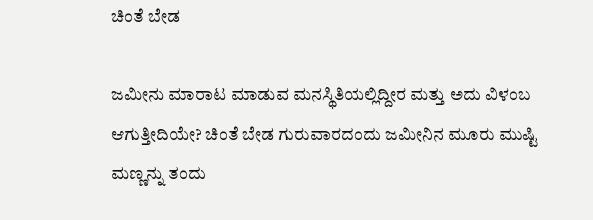ಚಿಂತೆ ಬೇಡ

ಜಮೀನು ಮಾರಾಟ ಮಾಡುವ ಮನಸ್ಥಿತಿಯಲ್ಲಿದ್ದೀರ ಮತ್ತು ಅದು ವಿಳಂಬ ಆಗುತ್ತೀದಿಯೇ? ಚಿಂತೆ ಬೇಡ ಗುರುವಾರದಂದು ಜಮೀನಿನ ಮೂರು ಮುಷ್ಟಿ ಮಣ್ಣನ್ನು ತಂದು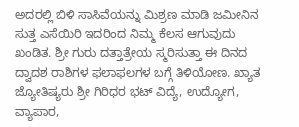ಅದರಲ್ಲಿ ಬಿಳಿ ಸಾಸಿವೆಯನ್ನು ಮಿಶ್ರಣ ಮಾಡಿ ಜಮೀನಿನ ಸುತ್ತ ಎಸೆಯಿರಿ ಇದರಿಂದ ನಿಮ್ಮ ಕೆಲಸ ಆಗುವುದು ಖಂಡಿತ. ಶ್ರೀ ಗುರು ದತ್ತಾತ್ರೇಯ ಸ್ಮರಿಸುತ್ತಾ ಈ ದಿನದ ದ್ವಾದಶ ರಾಶಿಗಳ ಫಲಾಫಲಗಳ ಬಗ್ಗೆ ತಿಳಿಯೋಣ. ಖ್ಯಾತ ಜ್ಯೋತಿಷ್ಯರು ಶ್ರೀ ಗಿರಿಧರ ಭಟ್ ವಿದ್ಯೆ, ಉದ್ಯೋಗ, ವ್ಯಾಪಾರ,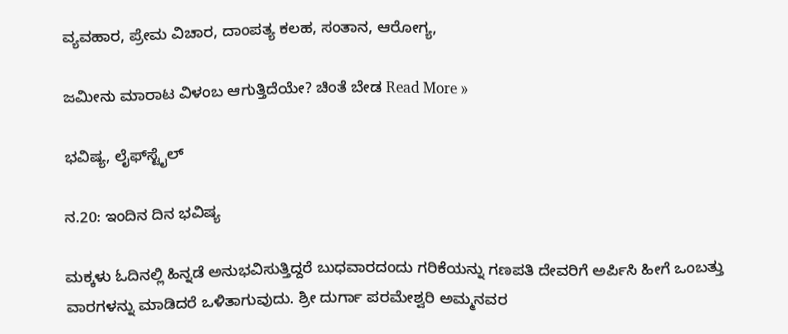ವ್ಯವಹಾರ, ಪ್ರೇಮ ವಿಚಾರ, ದಾಂಪತ್ಯ ಕಲಹ, ಸಂತಾನ, ಆರೋಗ್ಯ,

ಜಮೀನು ಮಾರಾಟ ವಿಳಂಬ ಆಗುತ್ತಿದೆಯೇ? ಚಿಂತೆ ಬೇಡ Read More »

ಭವಿಷ್ಯ, ಲೈಫ್‍ಸ್ಟೈಲ್

ನ.20: ಇಂದಿನ ದಿನ ಭವಿಷ್ಯ

ಮಕ್ಕಳು ಓದಿನಲ್ಲಿ ಹಿನ್ನಡೆ ಅನುಭವಿಸುತ್ತಿದ್ದರೆ ಬುಧವಾರದಂದು ಗರಿಕೆಯನ್ನು ಗಣಪತಿ ದೇವರಿಗೆ ಅರ್ಪಿಸಿ ಹೀಗೆ ಒಂಬತ್ತು ವಾರಗಳನ್ನು ಮಾಡಿದರೆ ಒಳಿತಾಗುವುದು. ಶ್ರೀ ದುರ್ಗಾ ಪರಮೇಶ್ವರಿ ಅಮ್ಮನವರ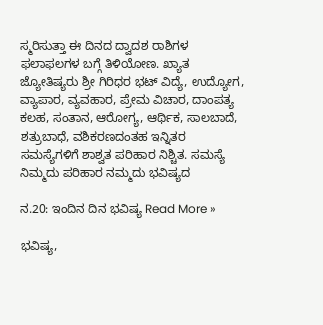ಸ್ಮರಿಸುತ್ತಾ ಈ ದಿನದ ದ್ವಾದಶ ರಾಶಿಗಳ ಫಲಾಫಲಗಳ ಬಗ್ಗೆ ತಿಳಿಯೋಣ. ಖ್ಯಾತ ಜ್ಯೋತಿಷ್ಯರು ಶ್ರೀ ಗಿರಿಧರ ಭಟ್ ವಿದ್ಯೆ, ಉದ್ಯೋಗ, ವ್ಯಾಪಾರ, ವ್ಯವಹಾರ, ಪ್ರೇಮ ವಿಚಾರ, ದಾಂಪತ್ಯ ಕಲಹ, ಸಂತಾನ, ಆರೋಗ್ಯ, ಆರ್ಥಿಕ, ಸಾಲಬಾದೆ, ಶತ್ರುಬಾಧೆ, ವಶಿಕರಣದಂತಹ ಇನ್ನಿತರ ಸಮಸ್ಯೆಗಳಿಗೆ ಶಾಶ್ವತ ಪರಿಹಾರ ನಿಶ್ಚಿತ. ಸಮಸ್ಯೆ ನಿಮ್ಮದು ಪರಿಹಾರ ನಮ್ಮದು ಭವಿಷ್ಯದ

ನ.20: ಇಂದಿನ ದಿನ ಭವಿಷ್ಯ Read More »

ಭವಿಷ್ಯ,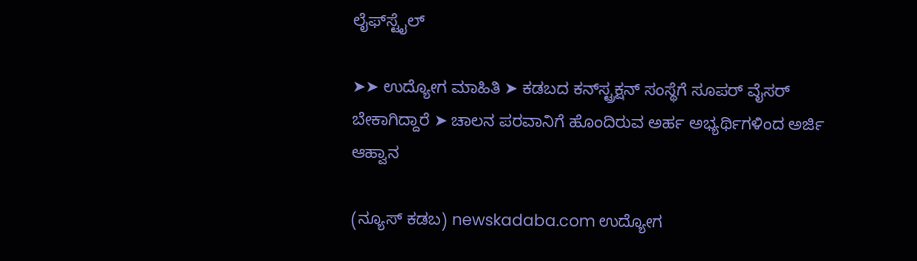ಲೈಫ್‍ಸ್ಟೈಲ್

➤➤ ಉದ್ಯೋಗ ಮಾಹಿತಿ ➤ ಕಡಬದ ಕನ್‌ಸ್ಟ್ರಕ್ಷನ್ ಸಂಸ್ಥೆಗೆ ಸೂಪರ್ ವೈಸರ್ ಬೇಕಾಗಿದ್ದಾರೆ ➤ ಚಾಲನ ಪರವಾನಿಗೆ ಹೊಂದಿರುವ ಅರ್ಹ ಅಭ್ಯರ್ಥಿಗಳಿಂದ ಅರ್ಜಿ ಆಹ್ವಾನ

(ನ್ಯೂಸ್ ಕಡಬ) newskadaba.com ಉದ್ಯೋಗ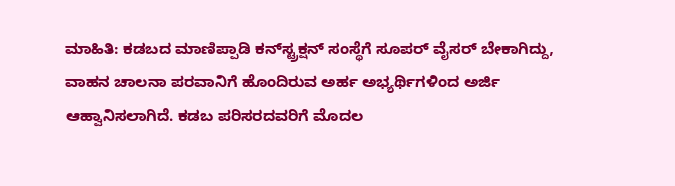ಮಾಹಿತಿ: ಕಡಬದ ಮಾಣಿಪ್ಪಾಡಿ ಕನ್‌ಸ್ಟ್ರಕ್ಷನ್ ಸಂಸ್ಥೆಗೆ ಸೂಪರ್ ವೈಸರ್ ಬೇಕಾಗಿದ್ದು, ವಾಹನ ಚಾಲನಾ ಪರವಾನಿಗೆ ಹೊಂದಿರುವ ಅರ್ಹ ಅಭ್ಯರ್ಥಿಗಳಿಂದ ಅರ್ಜಿ ಆಹ್ವಾನಿಸಲಾಗಿದೆ. ಕಡಬ ಪರಿಸರದವರಿಗೆ ಮೊದಲ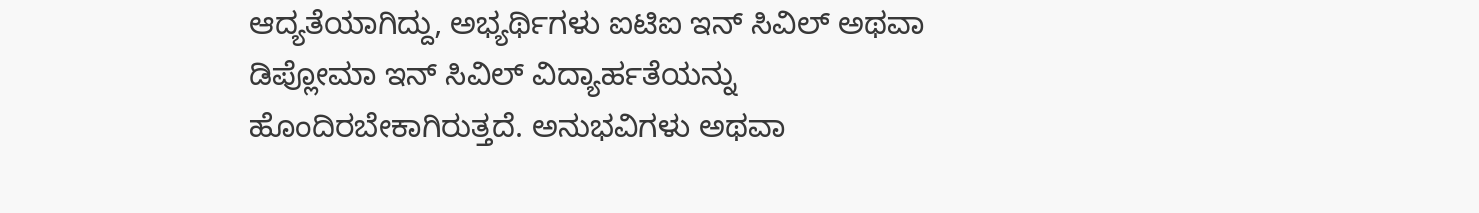ಆದ್ಯತೆಯಾಗಿದ್ದು, ಅಭ್ಯರ್ಥಿಗಳು ಐಟಿಐ ಇನ್ ಸಿವಿಲ್ ಅಥವಾ ಡಿಪ್ಲೋಮಾ ಇನ್ ಸಿವಿಲ್ ವಿದ್ಯಾರ್ಹತೆಯನ್ನು ಹೊಂದಿರಬೇಕಾಗಿರುತ್ತದೆ. ಅನುಭವಿಗಳು ಅಥವಾ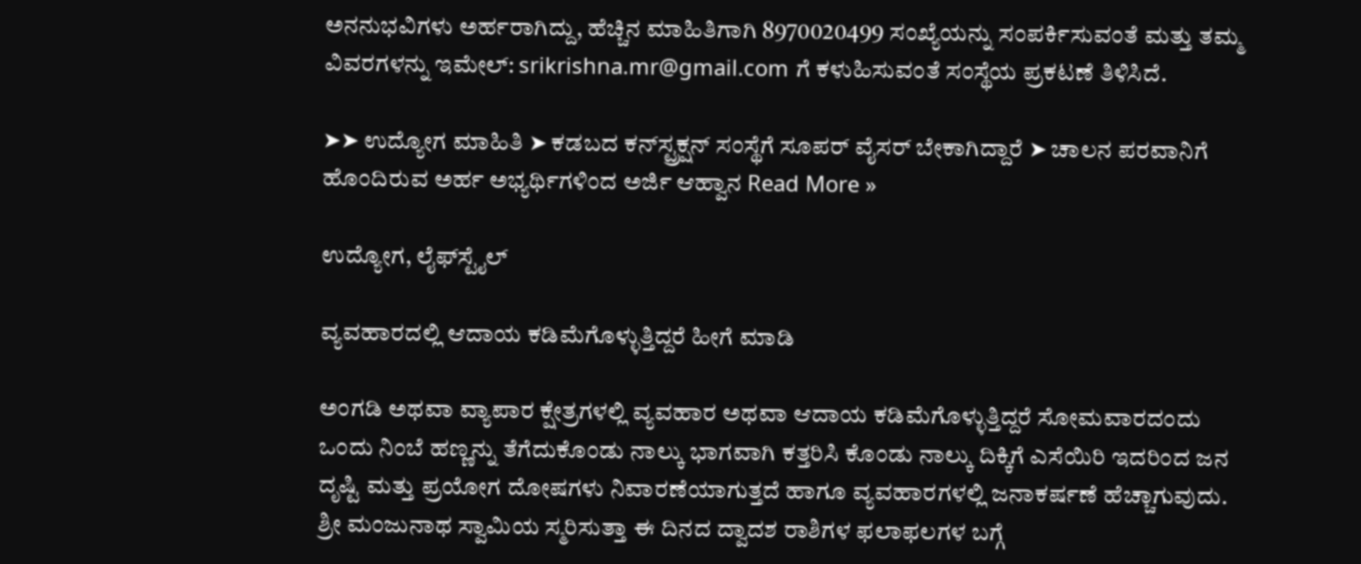ಅನನುಭವಿಗಳು ಅರ್ಹರಾಗಿದ್ದು, ಹೆಚ್ಚಿನ ಮಾಹಿತಿಗಾಗಿ 8970020499 ಸಂಖ್ಯೆಯನ್ನು ಸಂಪರ್ಕಿಸುವಂತೆ ಮತ್ತು ತಮ್ಮ ವಿವರಗಳನ್ನು ಇಮೇಲ್: srikrishna.mr@gmail.com ಗೆ ಕಳುಹಿಸುವಂತೆ ಸಂಸ್ಥೆಯ ಪ್ರಕಟಣೆ ತಿಳಿಸಿದೆ.

➤➤ ಉದ್ಯೋಗ ಮಾಹಿತಿ ➤ ಕಡಬದ ಕನ್‌ಸ್ಟ್ರಕ್ಷನ್ ಸಂಸ್ಥೆಗೆ ಸೂಪರ್ ವೈಸರ್ ಬೇಕಾಗಿದ್ದಾರೆ ➤ ಚಾಲನ ಪರವಾನಿಗೆ ಹೊಂದಿರುವ ಅರ್ಹ ಅಭ್ಯರ್ಥಿಗಳಿಂದ ಅರ್ಜಿ ಆಹ್ವಾನ Read More »

ಉದ್ಯೋಗ, ಲೈಫ್‍ಸ್ಟೈಲ್

ವ್ಯವಹಾರದಲ್ಲಿ ಆದಾಯ ಕಡಿಮೆಗೊಳ್ಳುತ್ತಿದ್ದರೆ ಹೀಗೆ ಮಾಡಿ

ಅಂಗಡಿ ಅಥವಾ ವ್ಯಾಪಾರ ಕ್ಷೇತ್ರಗಳಲ್ಲಿ ವ್ಯವಹಾರ ಅಥವಾ ಆದಾಯ ಕಡಿಮೆಗೊಳ್ಳುತ್ತಿದ್ದರೆ ಸೋಮವಾರದಂದು ಒಂದು ನಿಂಬೆ ಹಣ್ಣನ್ನು ತೆಗೆದುಕೊಂಡು ನಾಲ್ಕು ಭಾಗವಾಗಿ ಕತ್ತರಿಸಿ ಕೊಂಡು ನಾಲ್ಕು ದಿಕ್ಕಿಗೆ ಎಸೆಯಿರಿ ಇದರಿಂದ ಜನ ದೃಷ್ಟಿ ಮತ್ತು ಪ್ರಯೋಗ ದೋಷಗಳು ನಿವಾರಣೆಯಾಗುತ್ತದೆ ಹಾಗೂ ವ್ಯವಹಾರಗಳಲ್ಲಿ ಜನಾಕರ್ಷಣೆ ಹೆಚ್ಚಾಗುವುದು. ಶ್ರೀ ಮಂಜುನಾಥ ಸ್ವಾಮಿಯ ಸ್ಮರಿಸುತ್ತಾ ಈ ದಿನದ ದ್ವಾದಶ ರಾಶಿಗಳ ಫಲಾಫಲಗಳ ಬಗ್ಗೆ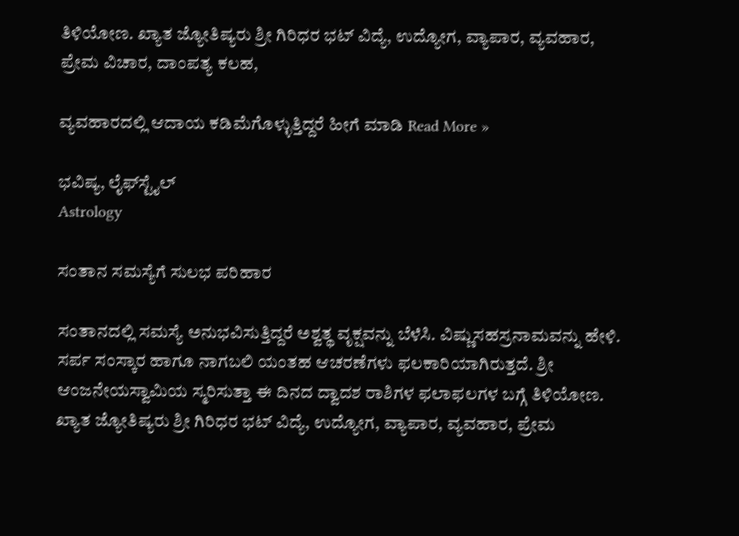ತಿಳಿಯೋಣ. ಖ್ಯಾತ ಜ್ಯೋತಿಷ್ಯರು ಶ್ರೀ ಗಿರಿಧರ ಭಟ್ ವಿದ್ಯೆ, ಉದ್ಯೋಗ, ವ್ಯಾಪಾರ, ವ್ಯವಹಾರ, ಪ್ರೇಮ ವಿಚಾರ, ದಾಂಪತ್ಯ ಕಲಹ,

ವ್ಯವಹಾರದಲ್ಲಿ ಆದಾಯ ಕಡಿಮೆಗೊಳ್ಳುತ್ತಿದ್ದರೆ ಹೀಗೆ ಮಾಡಿ Read More »

ಭವಿಷ್ಯ, ಲೈಫ್‍ಸ್ಟೈಲ್
Astrology

ಸಂತಾನ ಸಮಸ್ಯೆಗೆ ಸುಲಭ ಪರಿಹಾರ

ಸಂತಾನದಲ್ಲಿ ಸಮಸ್ಯೆ ಅನುಭವಿಸುತ್ತಿದ್ದರೆ ಅಶ್ವತ್ಥ ವೃಕ್ಷವನ್ನು ಬೆಳೆಸಿ. ವಿಷ್ಣುಸಹಸ್ರನಾಮವನ್ನು ಹೇಳಿ. ಸರ್ಪ ಸಂಸ್ಕಾರ ಹಾಗೂ ನಾಗಬಲಿ ಯಂತಹ ಆಚರಣೆಗಳು ಫಲಕಾರಿಯಾಗಿರುತ್ತದೆ. ಶ್ರೀ ಆಂಜನೇಯಸ್ವಾಮಿಯ ಸ್ಮರಿಸುತ್ತಾ ಈ ದಿನದ ದ್ವಾದಶ ರಾಶಿಗಳ ಫಲಾಫಲಗಳ ಬಗ್ಗೆ ತಿಳಿಯೋಣ. ಖ್ಯಾತ ಜ್ಯೋತಿಷ್ಯರು ಶ್ರೀ ಗಿರಿಧರ ಭಟ್ ವಿದ್ಯೆ, ಉದ್ಯೋಗ, ವ್ಯಾಪಾರ, ವ್ಯವಹಾರ, ಪ್ರೇಮ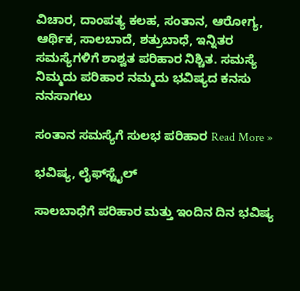ವಿಚಾರ, ದಾಂಪತ್ಯ ಕಲಹ, ಸಂತಾನ, ಆರೋಗ್ಯ, ಆರ್ಥಿಕ, ಸಾಲಬಾದೆ, ಶತ್ರುಬಾಧೆ, ಇನ್ನಿತರ ಸಮಸ್ಯೆಗಳಿಗೆ ಶಾಶ್ವತ ಪರಿಹಾರ ನಿಶ್ಚಿತ. ಸಮಸ್ಯೆ ನಿಮ್ಮದು ಪರಿಹಾರ ನಮ್ಮದು ಭವಿಷ್ಯದ ಕನಸು ನನಸಾಗಲು

ಸಂತಾನ ಸಮಸ್ಯೆಗೆ ಸುಲಭ ಪರಿಹಾರ Read More »

ಭವಿಷ್ಯ, ಲೈಫ್‍ಸ್ಟೈಲ್

ಸಾಲಬಾಧೆಗೆ ಪರಿಹಾರ ಮತ್ತು ಇಂದಿನ ದಿನ ಭವಿಷ್ಯ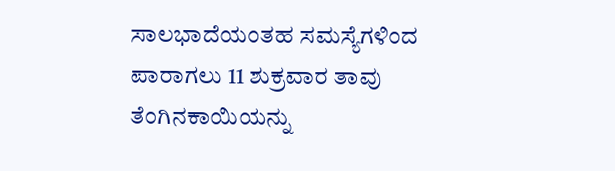ಸಾಲಭಾದೆಯಂತಹ ಸಮಸ್ಯೆಗಳಿಂದ ಪಾರಾಗಲು 11 ಶುಕ್ರವಾರ ತಾವು ತೆಂಗಿನಕಾಯಿಯನ್ನು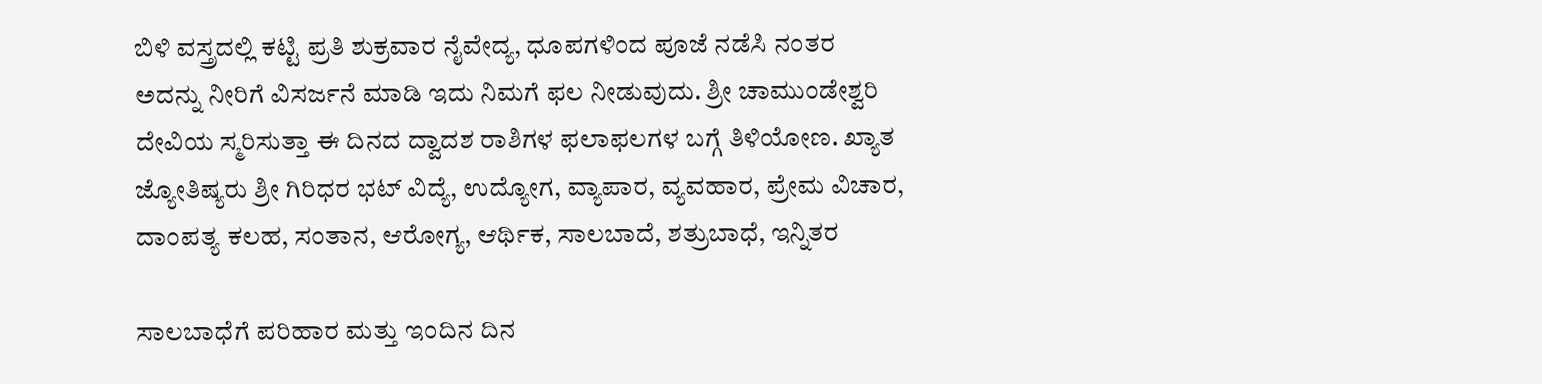ಬಿಳಿ ವಸ್ತ್ರದಲ್ಲಿ ಕಟ್ಟಿ ಪ್ರತಿ ಶುಕ್ರವಾರ ನೈವೇದ್ಯ, ಧೂಪಗಳಿಂದ ಪೂಜೆ ನಡೆಸಿ ನಂತರ ಅದನ್ನು ನೀರಿಗೆ ವಿಸರ್ಜನೆ ಮಾಡಿ ಇದು ನಿಮಗೆ ಫಲ ನೀಡುವುದು. ಶ್ರೀ ಚಾಮುಂಡೇಶ್ವರಿ ದೇವಿಯ ಸ್ಮರಿಸುತ್ತಾ ಈ ದಿನದ ದ್ವಾದಶ ರಾಶಿಗಳ ಫಲಾಫಲಗಳ ಬಗ್ಗೆ ತಿಳಿಯೋಣ. ಖ್ಯಾತ ಜ್ಯೋತಿಷ್ಯರು ಶ್ರೀ ಗಿರಿಧರ ಭಟ್ ವಿದ್ಯೆ, ಉದ್ಯೋಗ, ವ್ಯಾಪಾರ, ವ್ಯವಹಾರ, ಪ್ರೇಮ ವಿಚಾರ, ದಾಂಪತ್ಯ ಕಲಹ, ಸಂತಾನ, ಆರೋಗ್ಯ, ಆರ್ಥಿಕ, ಸಾಲಬಾದೆ, ಶತ್ರುಬಾಧೆ, ಇನ್ನಿತರ

ಸಾಲಬಾಧೆಗೆ ಪರಿಹಾರ ಮತ್ತು ಇಂದಿನ ದಿನ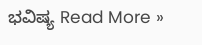ಭವಿಷ್ಯ Read More »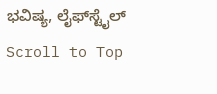ಭವಿಷ್ಯ, ಲೈಫ್‍ಸ್ಟೈಲ್
Scroll to Top